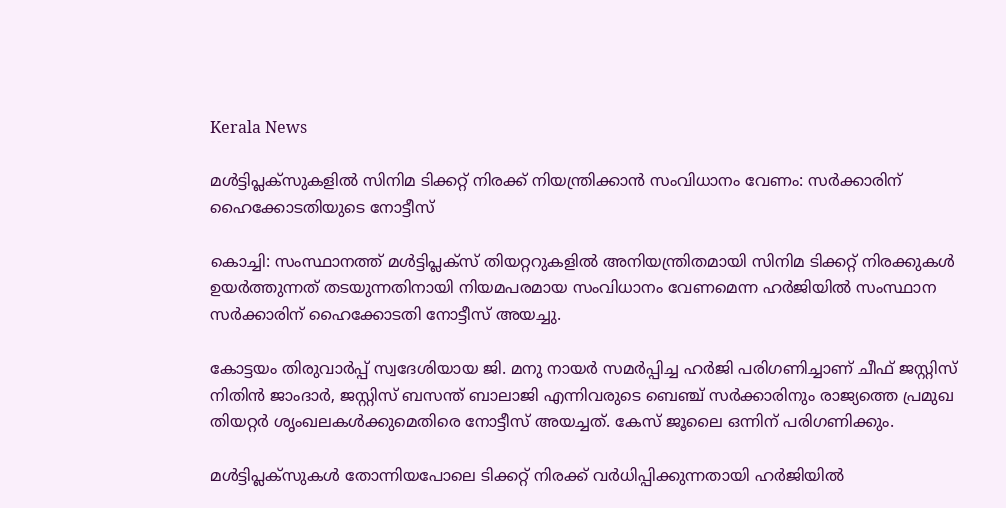Kerala News

മള്‍ട്ടിപ്ലക്‌സുകളില്‍ സിനിമ ടിക്കറ്റ് നിരക്ക് നിയന്ത്രിക്കാന്‍ സംവിധാനം വേണം: സര്‍ക്കാരിന് ഹൈക്കോടതിയുടെ നോട്ടീസ്

കൊച്ചി: സംസ്ഥാനത്ത് മള്‍ട്ടിപ്ലക്‌സ് തിയറ്ററുകളില്‍ അനിയന്ത്രിതമായി സിനിമ ടിക്കറ്റ് നിരക്കുകള്‍ ഉയര്‍ത്തുന്നത് തടയുന്നതിനായി നിയമപരമായ സംവിധാനം വേണമെന്ന ഹര്‍ജിയില്‍ സംസ്ഥാന സര്‍ക്കാരിന് ഹൈക്കോടതി നോട്ടീസ് അയച്ചു.

കോട്ടയം തിരുവാര്‍പ്പ് സ്വദേശിയായ ജി. മനു നായര്‍ സമര്‍പ്പിച്ച ഹര്‍ജി പരിഗണിച്ചാണ് ചീഫ് ജസ്റ്റിസ് നിതിന്‍ ജാംദാര്‍, ജസ്റ്റിസ് ബസന്ത് ബാലാജി എന്നിവരുടെ ബെഞ്ച് സര്‍ക്കാരിനും രാജ്യത്തെ പ്രമുഖ തിയറ്റര്‍ ശൃംഖലകള്‍ക്കുമെതിരെ നോട്ടീസ് അയച്ചത്. കേസ് ജൂലൈ ഒന്നിന് പരിഗണിക്കും.

മള്‍ട്ടിപ്ലക്‌സുകള്‍ തോന്നിയപോലെ ടിക്കറ്റ് നിരക്ക് വര്‍ധിപ്പിക്കുന്നതായി ഹര്‍ജിയില്‍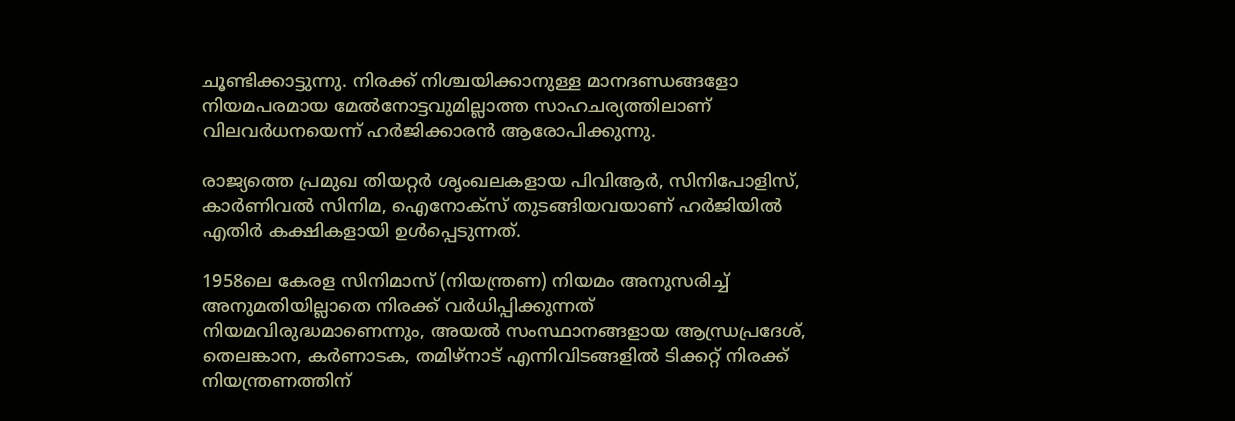ചൂണ്ടിക്കാട്ടുന്നു. നിരക്ക് നിശ്ചയിക്കാനുള്ള മാനദണ്ഡങ്ങളോ നിയമപരമായ മേല്‍നോട്ടവുമില്ലാത്ത സാഹചര്യത്തിലാണ് വിലവര്‍ധനയെന്ന് ഹര്‍ജിക്കാരന്‍ ആരോപിക്കുന്നു.

രാജ്യത്തെ പ്രമുഖ തിയറ്റര്‍ ശൃംഖലകളായ പിവിആര്‍, സിനിപോളിസ്, കാര്‍ണിവല്‍ സിനിമ, ഐനോക്‌സ് തുടങ്ങിയവയാണ് ഹര്‍ജിയില്‍ എതിര്‍ കക്ഷികളായി ഉള്‍പ്പെടുന്നത്.

1958ലെ കേരള സിനിമാസ് (നിയന്ത്രണ) നിയമം അനുസരിച്ച് അനുമതിയില്ലാതെ നിരക്ക് വര്‍ധിപ്പിക്കുന്നത് നിയമവിരുദ്ധമാണെന്നും, അയല്‍ സംസ്ഥാനങ്ങളായ ആന്ധ്രപ്രദേശ്, തെലങ്കാന, കര്‍ണാടക, തമിഴ്നാട് എന്നിവിടങ്ങളില്‍ ടിക്കറ്റ് നിരക്ക് നിയന്ത്രണത്തിന്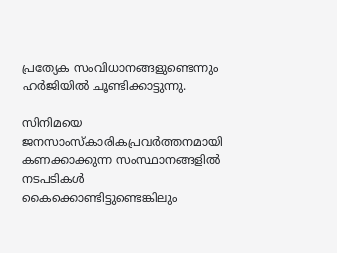പ്രത്യേക സംവിധാനങ്ങളുണ്ടെന്നും ഹര്‍ജിയില്‍ ചൂണ്ടിക്കാട്ടുന്നു.

സിനിമയെ ജനസാംസ്‌കാരികപ്രവര്‍ത്തനമായി കണക്കാക്കുന്ന സംസ്ഥാനങ്ങളില്‍ നടപടികള്‍ കൈക്കൊണ്ടിട്ടുണ്ടെങ്കിലും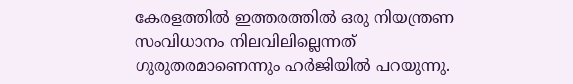കേരളത്തില്‍ ഇത്തരത്തില്‍ ഒരു നിയന്ത്രണ സംവിധാനം നിലവിലില്ലെന്നത് ഗുരുതരമാണെന്നും ഹര്‍ജിയില്‍ പറയുന്നു.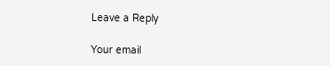Leave a Reply

Your email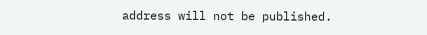address will not be published.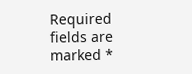Required fields are marked *